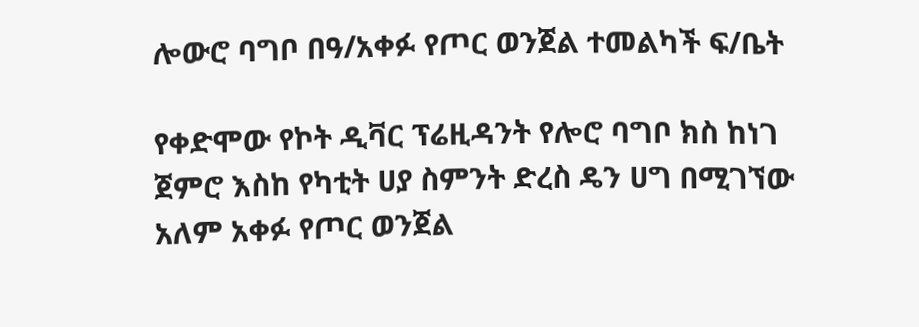ሎውሮ ባግቦ በዓ/አቀፉ የጦር ወንጀል ተመልካች ፍ/ቤት

የቀድሞው የኮት ዲቫር ፕሬዚዳንት የሎሮ ባግቦ ክስ ከነገ ጀምሮ እስከ የካቲት ሀያ ስምንት ድረስ ዴን ሀግ በሚገኘው አለም አቀፉ የጦር ወንጀል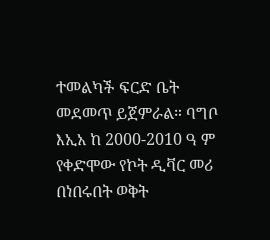ተመልካች ፍርድ ቤት መደመጥ ይጀምራል። ባግቦ እኢአ ከ 2000-2010 ዓ ም የቀድሞው የኮት ዲቫር መሪ በነበሩበት ወቅት